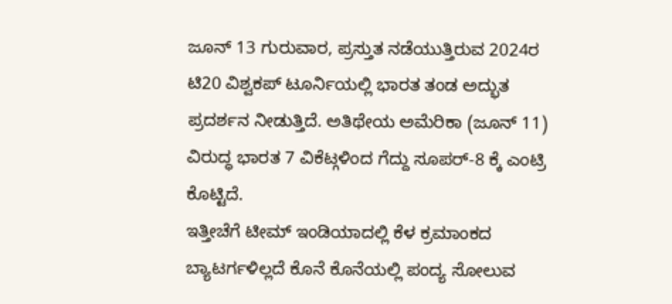ಜೂನ್ 13 ಗುರುವಾರ, ಪ್ರಸ್ತುತ ನಡೆಯುತ್ತಿರುವ 2024ರ ಟಿ20 ವಿಶ್ವಕಪ್ ಟೂರ್ನಿಯಲ್ಲಿ ಭಾರತ ತಂಡ ಅದ್ಭುತ ಪ್ರದರ್ಶನ ನೀಡುತ್ತಿದೆ. ಅತಿಥೇಯ ಅಮೆರಿಕಾ (ಜೂನ್ 11) ವಿರುದ್ಧ ಭಾರತ 7 ವಿಕೆಟ್ಗಳಿಂದ ಗೆದ್ದು ಸೂಪರ್-8 ಕ್ಕೆ ಎಂಟ್ರಿ ಕೊಟ್ಟಿದೆ.
ಇತ್ತೀಚೆಗೆ ಟೀಮ್ ಇಂಡಿಯಾದಲ್ಲಿ ಕೆಳ ಕ್ರಮಾಂಕದ ಬ್ಯಾಟರ್ಗಳಿಲ್ಲದೆ ಕೊನೆ ಕೊನೆಯಲ್ಲಿ ಪಂದ್ಯ ಸೋಲುವ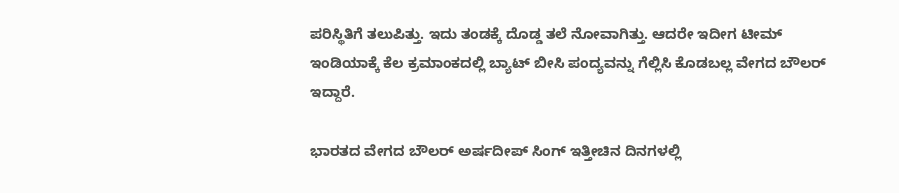ಪರಿಸ್ಥಿತಿಗೆ ತಲುಪಿತ್ತು. ಇದು ತಂಡಕ್ಕೆ ದೊಡ್ಡ ತಲೆ ನೋವಾಗಿತ್ತು. ಆದರೇ ಇದೀಗ ಟೀಮ್ ಇಂಡಿಯಾಕ್ಕೆ ಕೆಲ ಕ್ರಮಾಂಕದಲ್ಲಿ ಬ್ಯಾಟ್ ಬೀಸಿ ಪಂದ್ಯವನ್ನು ಗೆಲ್ಲಿಸಿ ಕೊಡಬಲ್ಲ ವೇಗದ ಬೌಲರ್ ಇದ್ದಾರೆ.

ಭಾರತದ ವೇಗದ ಬೌಲರ್ ಅರ್ಷದೀಪ್ ಸಿಂಗ್ ಇತ್ತೀಚಿನ ದಿನಗಳಲ್ಲಿ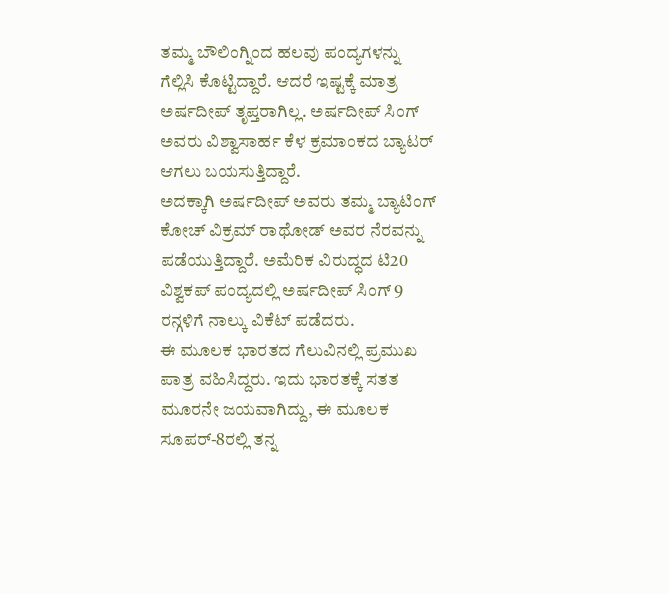ತಮ್ಮ ಬೌಲಿಂಗ್ನಿಂದ ಹಲವು ಪಂದ್ಯಗಳನ್ನು ಗೆಲ್ಲಿಸಿ ಕೊಟ್ಟಿದ್ದಾರೆ. ಆದರೆ ಇಷ್ಟಕ್ಕೆ ಮಾತ್ರ ಅರ್ಷದೀಪ್ ತೃಪ್ತರಾಗಿಲ್ಲ. ಅರ್ಷದೀಪ್ ಸಿಂಗ್ ಅವರು ವಿಶ್ವಾಸಾರ್ಹ ಕೆಳ ಕ್ರಮಾಂಕದ ಬ್ಯಾಟರ್ ಆಗಲು ಬಯಸುತ್ತಿದ್ದಾರೆ.
ಅದಕ್ಕಾಗಿ ಅರ್ಷದೀಪ್ ಅವರು ತಮ್ಮ ಬ್ಯಾಟಿಂಗ್ ಕೋಚ್ ವಿಕ್ರಮ್ ರಾಥೋಡ್ ಅವರ ನೆರವನ್ನು ಪಡೆಯುತ್ತಿದ್ದಾರೆ. ಅಮೆರಿಕ ವಿರುದ್ಧದ ಟಿ20 ವಿಶ್ವಕಪ್ ಪಂದ್ಯದಲ್ಲಿ ಅರ್ಷದೀಪ್ ಸಿಂಗ್ 9 ರನ್ಗಳಿಗೆ ನಾಲ್ಕು ವಿಕೆಟ್ ಪಡೆದರು.
ಈ ಮೂಲಕ ಭಾರತದ ಗೆಲುವಿನಲ್ಲಿ ಪ್ರಮುಖ ಪಾತ್ರ ವಹಿಸಿದ್ದರು. ಇದು ಭಾರತಕ್ಕೆ ಸತತ ಮೂರನೇ ಜಯವಾಗಿದ್ದು, ಈ ಮೂಲಕ ಸೂಪರ್-8ರಲ್ಲಿ ತನ್ನ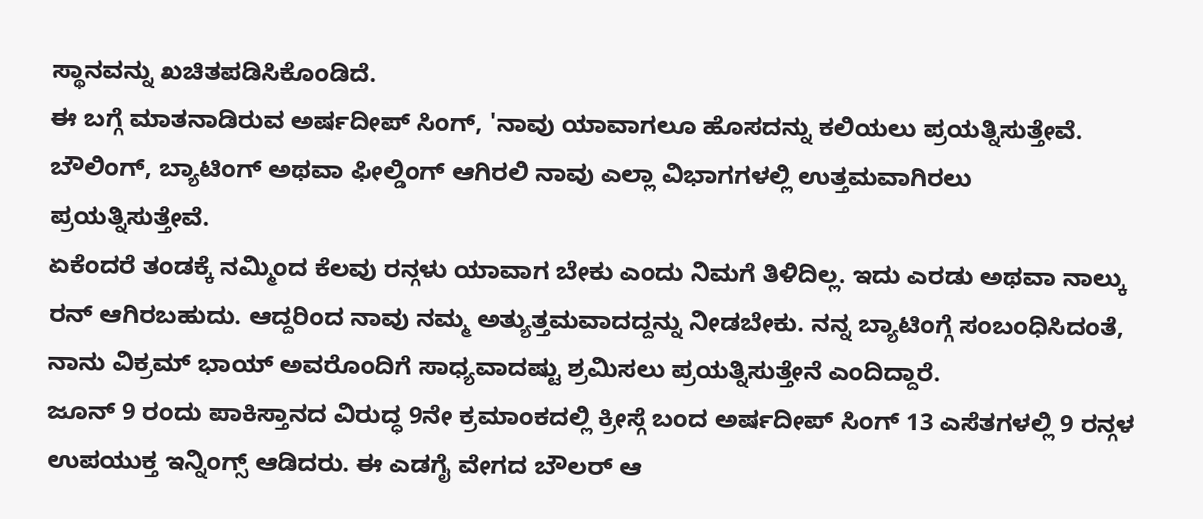ಸ್ಥಾನವನ್ನು ಖಚಿತಪಡಿಸಿಕೊಂಡಿದೆ.
ಈ ಬಗ್ಗೆ ಮಾತನಾಡಿರುವ ಅರ್ಷದೀಪ್ ಸಿಂಗ್, 'ನಾವು ಯಾವಾಗಲೂ ಹೊಸದನ್ನು ಕಲಿಯಲು ಪ್ರಯತ್ನಿಸುತ್ತೇವೆ. ಬೌಲಿಂಗ್, ಬ್ಯಾಟಿಂಗ್ ಅಥವಾ ಫೀಲ್ಡಿಂಗ್ ಆಗಿರಲಿ ನಾವು ಎಲ್ಲಾ ವಿಭಾಗಗಳಲ್ಲಿ ಉತ್ತಮವಾಗಿರಲು ಪ್ರಯತ್ನಿಸುತ್ತೇವೆ.
ಏಕೆಂದರೆ ತಂಡಕ್ಕೆ ನಮ್ಮಿಂದ ಕೆಲವು ರನ್ಗಳು ಯಾವಾಗ ಬೇಕು ಎಂದು ನಿಮಗೆ ತಿಳಿದಿಲ್ಲ. ಇದು ಎರಡು ಅಥವಾ ನಾಲ್ಕು ರನ್ ಆಗಿರಬಹುದು. ಆದ್ದರಿಂದ ನಾವು ನಮ್ಮ ಅತ್ಯುತ್ತಮವಾದದ್ದನ್ನು ನೀಡಬೇಕು. ನನ್ನ ಬ್ಯಾಟಿಂಗ್ಗೆ ಸಂಬಂಧಿಸಿದಂತೆ, ನಾನು ವಿಕ್ರಮ್ ಭಾಯ್ ಅವರೊಂದಿಗೆ ಸಾಧ್ಯವಾದಷ್ಟು ಶ್ರಮಿಸಲು ಪ್ರಯತ್ನಿಸುತ್ತೇನೆ ಎಂದಿದ್ದಾರೆ.
ಜೂನ್ 9 ರಂದು ಪಾಕಿಸ್ತಾನದ ವಿರುದ್ಧ 9ನೇ ಕ್ರಮಾಂಕದಲ್ಲಿ ಕ್ರೀಸ್ಗೆ ಬಂದ ಅರ್ಷದೀಪ್ ಸಿಂಗ್ 13 ಎಸೆತಗಳಲ್ಲಿ 9 ರನ್ಗಳ ಉಪಯುಕ್ತ ಇನ್ನಿಂಗ್ಸ್ ಆಡಿದರು. ಈ ಎಡಗೈ ವೇಗದ ಬೌಲರ್ ಆ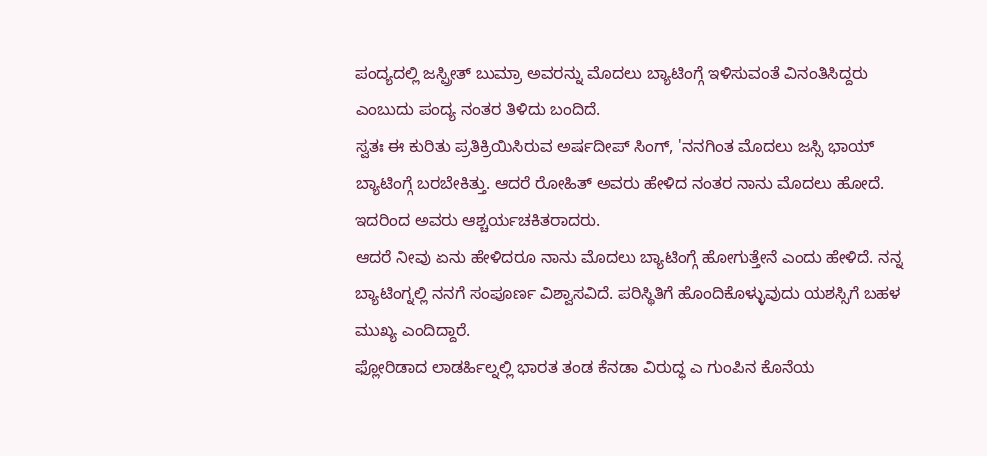ಪಂದ್ಯದಲ್ಲಿ ಜಸ್ಪ್ರೀತ್ ಬುಮ್ರಾ ಅವರನ್ನು ಮೊದಲು ಬ್ಯಾಟಿಂಗ್ಗೆ ಇಳಿಸುವಂತೆ ವಿನಂತಿಸಿದ್ದರು ಎಂಬುದು ಪಂದ್ಯ ನಂತರ ತಿಳಿದು ಬಂದಿದೆ.
ಸ್ವತಃ ಈ ಕುರಿತು ಪ್ರತಿಕ್ರಿಯಿಸಿರುವ ಅರ್ಷದೀಪ್ ಸಿಂಗ್, 'ನನಗಿಂತ ಮೊದಲು ಜಸ್ಸಿ ಭಾಯ್ ಬ್ಯಾಟಿಂಗ್ಗೆ ಬರಬೇಕಿತ್ತು. ಆದರೆ ರೋಹಿತ್ ಅವರು ಹೇಳಿದ ನಂತರ ನಾನು ಮೊದಲು ಹೋದೆ. ಇದರಿಂದ ಅವರು ಆಶ್ಚರ್ಯಚಕಿತರಾದರು.
ಆದರೆ ನೀವು ಏನು ಹೇಳಿದರೂ ನಾನು ಮೊದಲು ಬ್ಯಾಟಿಂಗ್ಗೆ ಹೋಗುತ್ತೇನೆ ಎಂದು ಹೇಳಿದೆ. ನನ್ನ ಬ್ಯಾಟಿಂಗ್ನಲ್ಲಿ ನನಗೆ ಸಂಪೂರ್ಣ ವಿಶ್ವಾಸವಿದೆ. ಪರಿಸ್ಥಿತಿಗೆ ಹೊಂದಿಕೊಳ್ಳುವುದು ಯಶಸ್ಸಿಗೆ ಬಹಳ ಮುಖ್ಯ ಎಂದಿದ್ದಾರೆ.
ಫ್ಲೋರಿಡಾದ ಲಾಡರ್ಹಿಲ್ನಲ್ಲಿ ಭಾರತ ತಂಡ ಕೆನಡಾ ವಿರುದ್ಧ ಎ ಗುಂಪಿನ ಕೊನೆಯ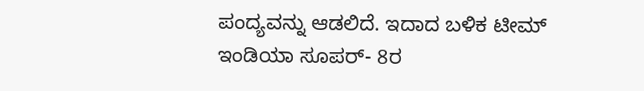ಪಂದ್ಯವನ್ನು ಆಡಲಿದೆ. ಇದಾದ ಬಳಿಕ ಟೀಮ್ ಇಂಡಿಯಾ ಸೂಪರ್- 8ರ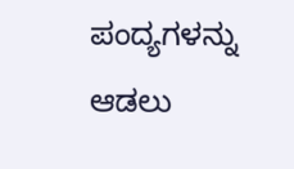ಪಂದ್ಯಗಳನ್ನು ಆಡಲು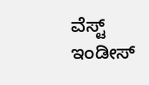ವೆಸ್ಟ್ ಇಂಡೀಸ್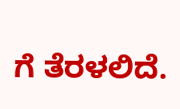ಗೆ ತೆರಳಲಿದೆ.